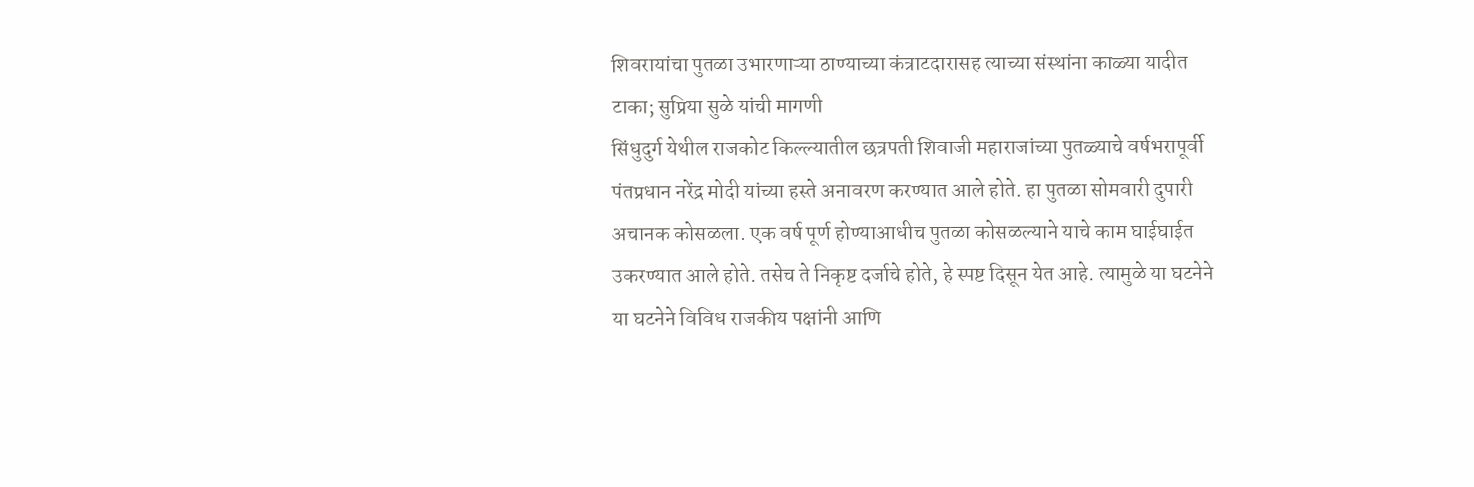शिवरायांचा पुतळा उभारणाऱ्या ठाण्याच्या कंत्राटदारासह त्याच्या संस्थांना काळ्या यादीत टाका; सुप्रिया सुळे यांची मागणी
सिंधुदुर्ग येथील राजकोट किल्ल्यातील छत्रपती शिवाजी महाराजांच्या पुतळ्याचे वर्षभरापूर्वी पंतप्रधान नरेंद्र मोदी यांच्या हस्ते अनावरण करण्यात आले होते. हा पुतळा सोमवारी दुपारी अचानक कोसळला. एक वर्ष पूर्ण होण्याआधीच पुतळा कोसळल्याने याचे काम घाईघाईत उकरण्यात आले होते. तसेच ते निकृष्ट दर्जाचे होते, हे स्पष्ट दिसून येत आहे. त्यामुळे या घटनेने या घटनेने विविध राजकीय पक्षांनी आणि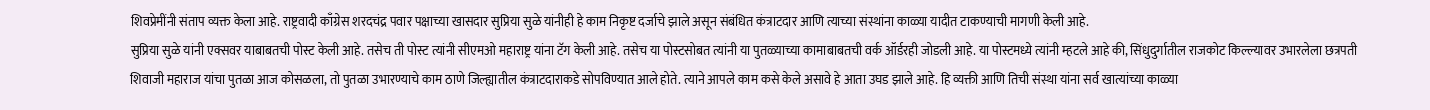शिवप्रेमींनी संताप व्यक्त केला आहे. राष्ट्रवादी काँग्रेस शरदचंद्र पवार पक्षाच्या खासदार सुप्रिया सुळे यांनीही हे काम निकृष्ट दर्जाचे झाले असून संबंधित कंत्राटदार आणि त्याच्या संस्थांना काळ्या यादीत टाकण्याची मागणी केली आहे.
सुप्रिया सुळे यांनी एक्सवर याबाबतची पोस्ट केली आहे. तसेच ती पोस्ट त्यांनी सीएमओ महाराष्ट्र यांना टॅग केली आहे. तसेच या पोस्टसोबत त्यांनी या पुतळ्याच्या कामाबाबतची वर्क ऑर्डरही जोडली आहे. या पोस्टमध्ये त्यांनी म्हटले आहे की, सिंधुदुर्गातील राजकोट किल्ल्यावर उभारलेला छत्रपती शिवाजी महाराज यांचा पुतळा आज कोसळला, तो पुतळा उभारण्याचे काम ठाणे जिल्ह्यातील कंत्राटदाराकडे सोपविण्यात आले होते. त्याने आपले काम कसे केले असावे हे आता उघड झाले आहे. हि व्यक्ती आणि तिची संस्था यांना सर्व खात्यांच्या काळ्या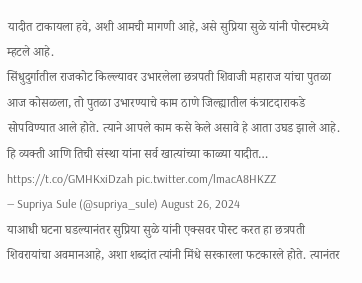यादीत टाकायला हवे, अशी आमची मागणी आहे, असे सुप्रिया सुळे यांनी पोस्टमध्ये म्हटले आहे.
सिंधुदुर्गातील राजकोट किल्ल्यावर उभारलेला छत्रपती शिवाजी महाराज यांचा पुतळा आज कोसळला, तो पुतळा उभारण्याचे काम ठाणे जिल्ह्यातील कंत्राटदाराकडे सोपविण्यात आले होते. त्याने आपले काम कसे केले असावे हे आता उघड झाले आहे. हि व्यक्ती आणि तिची संस्था यांना सर्व खात्यांच्या काळ्या यादीत… https://t.co/GMHKxiDzah pic.twitter.com/lmacA8HKZZ
— Supriya Sule (@supriya_sule) August 26, 2024
याआधी घटना घडल्यानंतर सुप्रिया सुळे यांनी एक्सवर पोस्ट करत हा छत्रपती शिवरायांचा अवमानआहे, अशा शब्दांत त्यांनी मिंधे सरकारला फटकारले होते. त्यानंतर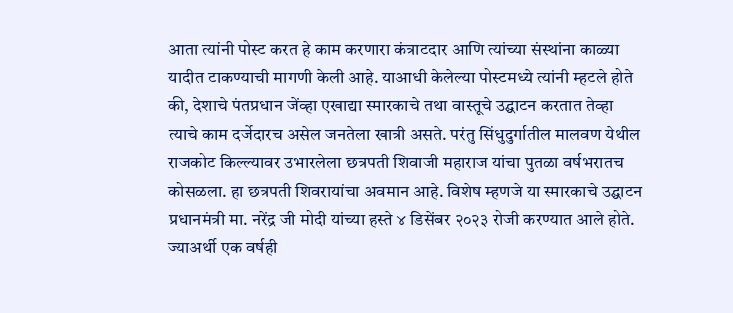आता त्यांनी पोस्ट करत हे काम करणारा कंत्राटदार आणि त्यांच्या संस्थांना काळ्या यादीत टाकण्याची मागणी केली आहे. याआधी केलेल्या पोस्टमध्ये त्यांनी म्हटले होते की, देशाचे पंतप्रधान जेंव्हा एखाद्या स्मारकाचे तथा वास्तूचे उद्घाटन करतात तेव्हा त्याचे काम दर्जेदारच असेल जनतेला खात्री असते. परंतु सिंधुदुर्गातील मालवण येथील राजकोट किल्ल्यावर उभारलेला छत्रपती शिवाजी महाराज यांचा पुतळा वर्षभरातच कोसळला. हा छत्रपती शिवरायांचा अवमान आहे. विशेष म्हणजे या स्मारकाचे उद्घाटन प्रधानमंत्री मा. नरेंद्र जी मोदी यांच्या हस्ते ४ डिसेंबर २०२३ रोजी करण्यात आले होते. ज्याअर्थी एक वर्षही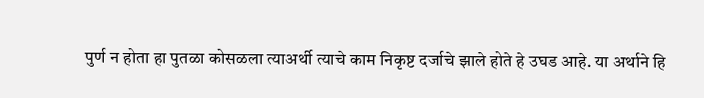पुर्ण न होता हा पुतळा कोसळला त्याअर्थी त्याचे काम निकृष्ट दर्जाचे झाले होते हे उघड आहे. या अर्थाने हि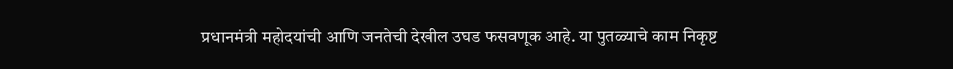प्रधानमंत्री महोदयांची आणि जनतेची देखील उघड फसवणूक आहे. या पुतळ्याचे काम निकृष्ट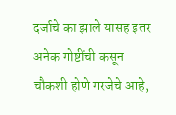दर्जाचे का झाले यासह इतर अनेक गोष्टींची कसून चौकशी होणे गरजेचे आहे,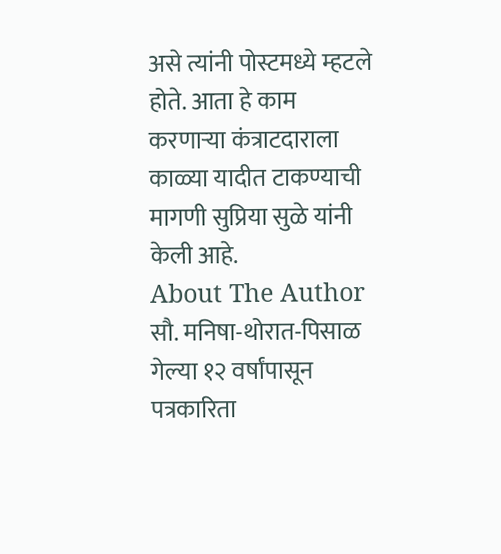असे त्यांनी पोस्टमध्ये म्हटले होते. आता हे काम करणाऱ्या कंत्राटदाराला काळ्या यादीत टाकण्याची मागणी सुप्रिया सुळे यांनी केली आहे.
About The Author
सौ. मनिषा-थोरात-पिसाळ गेल्या १२ वर्षांपासून पत्रकारिता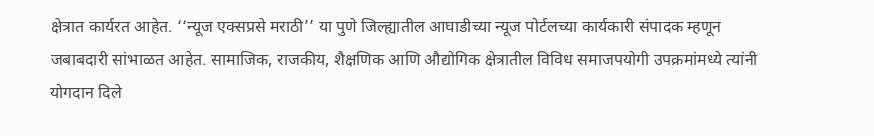क्षेत्रात कार्यरत आहेत. ‘‘न्यूज एक्सप्रसे मराठी’’ या पुणे जिल्ह्यातील आघाडीच्या न्यूज पोर्टलच्या कार्यकारी संपादक म्हणून जबाबदारी सांभाळत आहेत. सामाजिक, राजकीय, शैक्षणिक आणि औद्योगिक क्षेत्रातील विविध समाजपयोगी उपक्रमांमध्ये त्यांनी योगदान दिले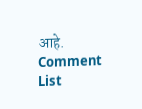आहे.
Comment List